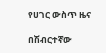የሀገር ውስጥ ዜና

በሽብርተኛው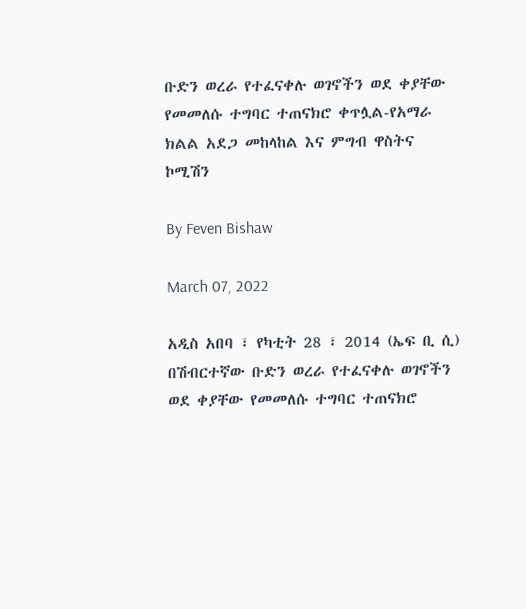ቡድን ወረራ የተፈናቀሉ ወገኖችን ወደ ቀያቸው የመመለሱ ተግባር ተጠናክሮ ቀጥሏል-የአማራ ክልል አደጋ መከላከል እና ምግብ ዋስትና ኮሚሽን

By Feven Bishaw

March 07, 2022

አዲስ አበባ ፣ የካቲት 28 ፣ 2014 (ኤፍ ቢ ሲ) በሽብርተኛው ቡድን ወረራ የተፈናቀሉ ወገኖችን ወደ ቀያቸው የመመለሱ ተግባር ተጠናክሮ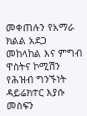መቀጠሉን የአማራ ክልል አደጋ መከላከል እና ምግብ ዋስትና ኮሚሽን የሕዝብ ግንኙነት ዳይሬክተር እያሱ መስፍን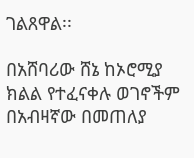ገልጸዋል፡፡

በአሸባሪው ሸኔ ከኦሮሚያ ክልል የተፈናቀሉ ወገኖችም በአብዛኛው በመጠለያ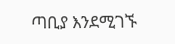ጣቢያ እንደሚገኙ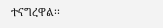ተናግረዋል፡፡